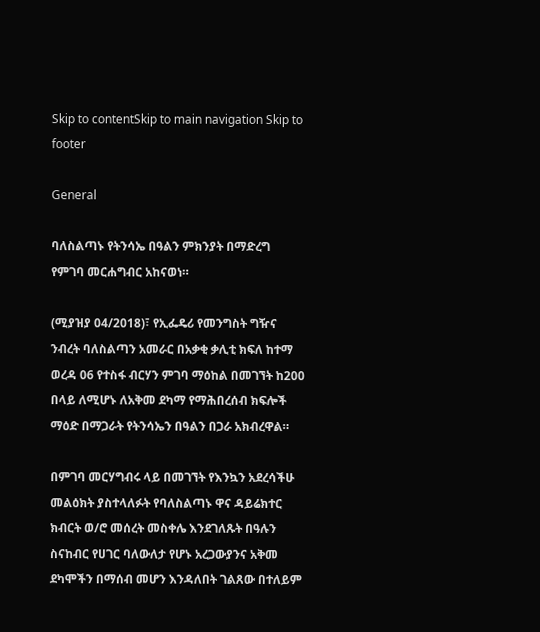Skip to contentSkip to main navigation Skip to footer

General

ባለስልጣኑ የትንሳኤ በዓልን ምክንያት በማድረግ የምገባ መርሐግብር አከናወነ።

(ሚያዝያ 04/2018)፣ የኢፌዴሪ የመንግስት ግዥና ንብረት ባለስልጣን አመራር በአቃቂ ቃሊቲ ክፍለ ከተማ ወረዳ 06 የተስፋ ብርሃን ምገባ ማዕከል በመገኘት ከ200 በላይ ለሚሆኑ ለአቅመ ደካማ የማሕበረሰብ ክፍሎች ማዕድ በማጋራት የትንሳኤን በዓልን በጋራ አክብረዋል።

በምገባ መርሃግብሩ ላይ በመገኘት የእንኳን አደረሳችሁ መልዕክት ያስተላለፉት የባለስልጣኑ ዋና ዳይሬክተር ክብርት ወ/ሮ መሰረት መስቀሌ እንደገለጹት በዓሉን ስናከብር የሀገር ባለውለታ የሆኑ አረጋውያንና አቅመ ደካሞችን በማሰብ መሆን እንዳለበት ገልጸው በተለይም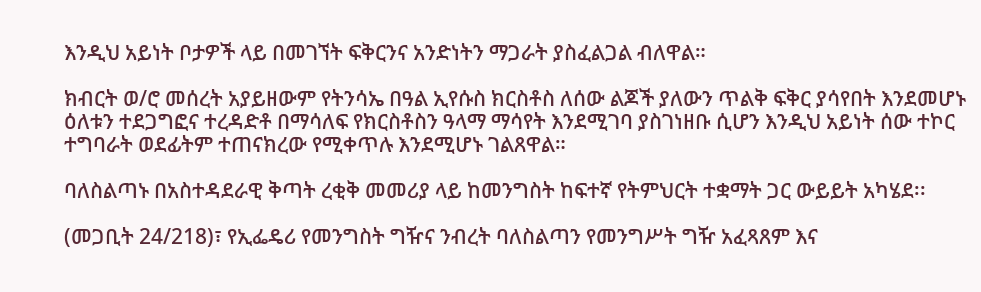እንዲህ አይነት ቦታዎች ላይ በመገኘት ፍቅርንና አንድነትን ማጋራት ያስፈልጋል ብለዋል።

ክብርት ወ/ሮ መሰረት አያይዘውም የትንሳኤ በዓል ኢየሱስ ክርስቶስ ለሰው ልጆች ያለውን ጥልቅ ፍቅር ያሳየበት እንደመሆኑ ዕለቱን ተደጋግፎና ተረዳድቶ በማሳለፍ የክርስቶስን ዓላማ ማሳየት እንደሚገባ ያስገነዘቡ ሲሆን እንዲህ አይነት ሰው ተኮር ተግባራት ወደፊትም ተጠናክረው የሚቀጥሉ እንደሚሆኑ ገልጸዋል።

ባለስልጣኑ በአስተዳደራዊ ቅጣት ረቂቅ መመሪያ ላይ ከመንግስት ከፍተኛ የትምህርት ተቋማት ጋር ውይይት አካሄደ፡፡

(መጋቢት 24/218)፣ የኢፌዴሪ የመንግስት ግዥና ንብረት ባለስልጣን የመንግሥት ግዥ አፈጻጸም እና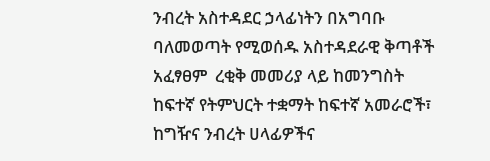ንብረት አስተዳደር ኃላፊነትን በአግባቡ ባለመወጣት የሚወሰዱ አስተዳደራዊ ቅጣቶች አፈፃፀም  ረቂቅ መመሪያ ላይ ከመንግስት ከፍተኛ የትምህርት ተቋማት ከፍተኛ አመራሮች፣ ከግዥና ንብረት ሀላፊዎችና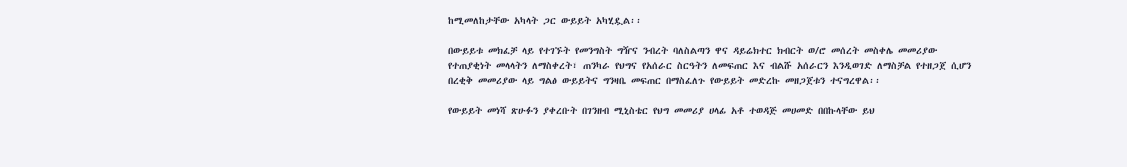ከሚመለከታቸው አካላት ጋር ውይይት አካሂዷል፡፡

በውይይቱ መክፈቻ ላይ የተገኙት የመንግስት ግዥና ንብረት ባለስልጣን ዋና ዳይሬክተር ክብርት ወ/ሮ መሰረት መስቀሌ መመሪያው የተጠያቂነት መላላትን ለማስቀረት፣ ጠንካራ የህግና የአሰራር ስርዓትን ለመፍጠር እና ብልሹ አሰራርን እንዲወገድ ለማስቻል የተዘጋጀ ሲሆን  በረቂቅ መመሪያው ላይ ግልፅ ውይይትና ግንዛቤ መፍጠር በማስፈለጉ የውይይት መድረኩ መዘጋጀቱን ተናግረዋል፡፡

የውይይት መነሻ ጽሁፉን ያቀረቡት በገንዘብ ሚኒስቴር የህግ መመሪያ ሀላፊ አቶ ተወዳጅ መሀመድ በበኩላቸው ይህ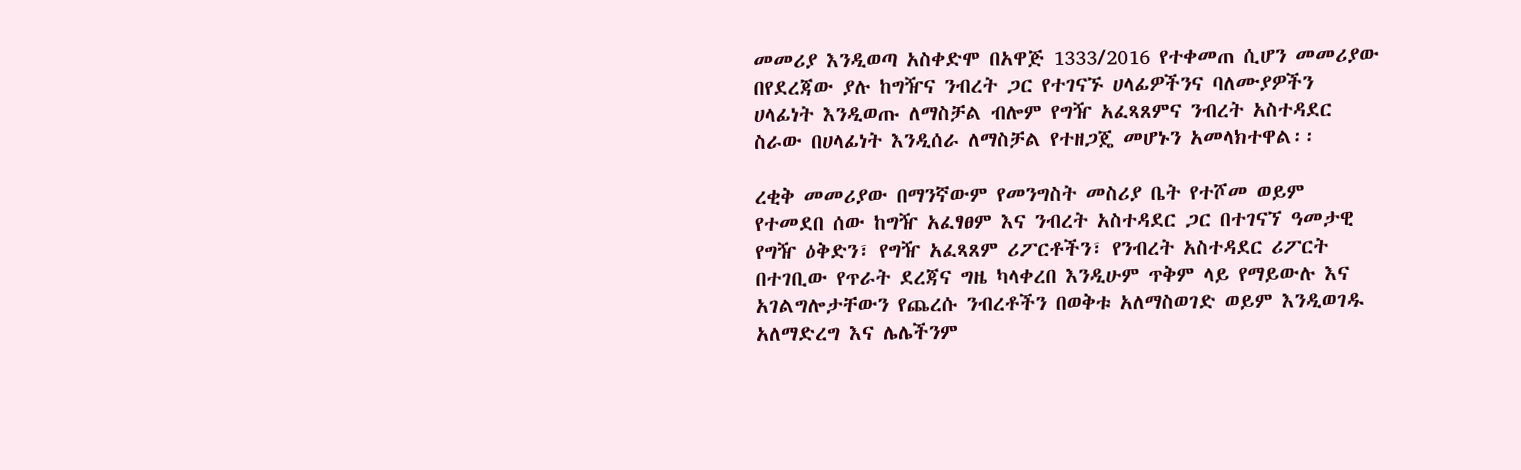መመሪያ እንዲወጣ አስቀድሞ በአዋጅ 1333/2016 የተቀመጠ ሲሆን መመሪያው በየደረጃው ያሉ ከግዥና ንብረት ጋር የተገናኙ ሀላፊዎችንና ባለሙያዎችን ሀላፊነት እንዲወጡ ለማስቻል ብሎም የግዥ አፈጻጸምና ንብረት አስተዳደር ስራው በሀላፊነት እንዲሰራ ለማስቻል የተዘጋጄ መሆኑን አመላክተዋል፡፡

ረቂቅ መመሪያው በማንኛውም የመንግስት መስሪያ ቤት የተሾመ ወይም የተመደበ ሰው ከግዥ አፈፃፀም እና ንብረት አስተዳደር ጋር በተገናኘ ዓመታዊ የግዥ ዕቅድን፣ የግዥ አፈጻጸም ሪፖርቶችን፣ የንብረት አስተዳደር ሪፖርት በተገቢው የጥራት ደረጃና ግዜ ካላቀረበ እንዲሁም ጥቅም ላይ የማይውሉ እና አገልግሎታቸውን የጨረሱ ንብረቶችን በወቅቱ አለማስወገድ ወይም እንዲወገዱ አለማድረግ እና ሌሌችንም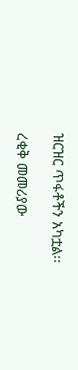ዝርዝር ጥፋቶችን አካቷል፡፡

ረቂቅ መመሪያው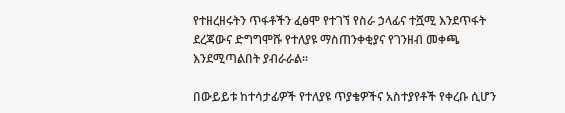የተዘረዘሩትን ጥፋቶችን ፈፅሞ የተገኘ የስራ ኃላፊና ተሿሚ እንደጥፋት ደረጃውና ድግግሞሹ የተለያዩ ማስጠንቀቂያና የገንዘብ መቀጫ እንደሚጣልበት ያብራራል፡፡

በውይይቱ ከተሳታፊዎች የተለያዩ ጥያቄዎችና አስተያየቶች የቀረቡ ሲሆን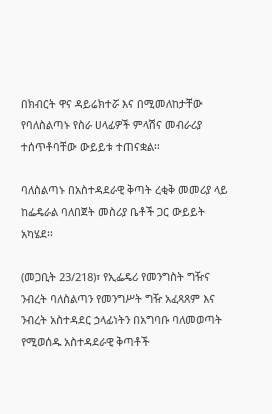በክብርት ዋና ዳይሬክተሯ እና በሚመለከታቸው የባለስልጣኑ የስራ ሀላፊዎች ምላሽና መብራሪያ ተሰጥቶባቸው ውይይቱ ተጠናቋል፡፡

ባለስልጣኑ በአስተዳደራዊ ቅጣት ረቂቅ መመሪያ ላይ ከፌዴራል ባለበጀት መስሪያ ቤቶች ጋር ውይይት አካሄደ፡፡

(መጋቢት 23/218)፣ የኢፌዴሪ የመንግስት ግዥና ንብረት ባለስልጣን የመንግሥት ግዥ አፈጻጸም እና ንብረት አስተዳደር ኃላፊነትን በአግባቡ ባለመወጣት የሚወሰዱ አስተዳደራዊ ቅጣቶች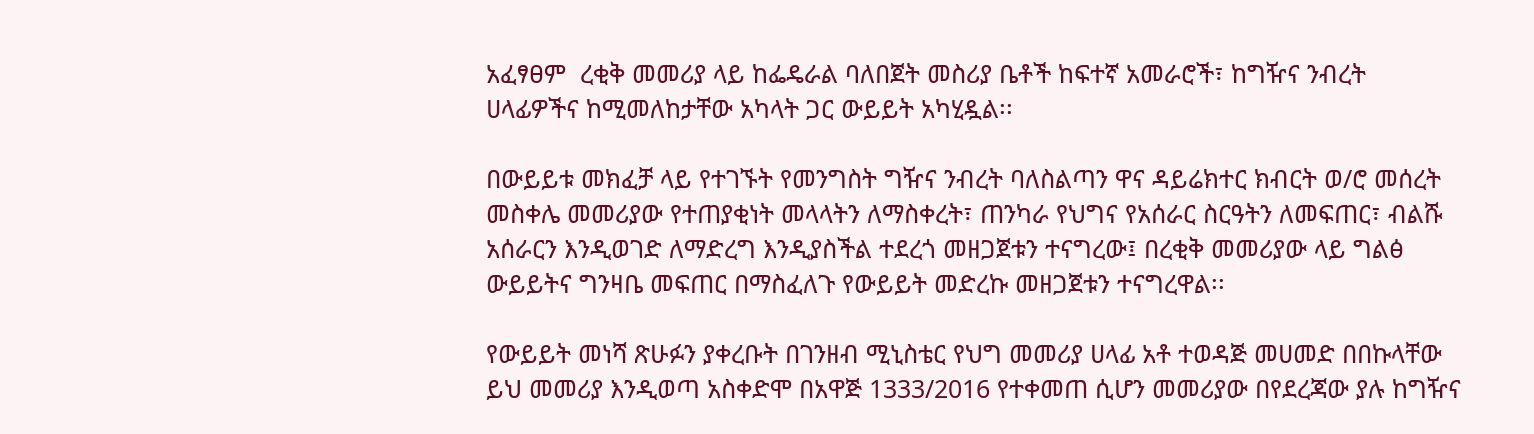አፈፃፀም  ረቂቅ መመሪያ ላይ ከፌዴራል ባለበጀት መስሪያ ቤቶች ከፍተኛ አመራሮች፣ ከግዥና ንብረት ሀላፊዎችና ከሚመለከታቸው አካላት ጋር ውይይት አካሂዷል፡፡

በውይይቱ መክፈቻ ላይ የተገኙት የመንግስት ግዥና ንብረት ባለስልጣን ዋና ዳይሬክተር ክብርት ወ/ሮ መሰረት መስቀሌ መመሪያው የተጠያቂነት መላላትን ለማስቀረት፣ ጠንካራ የህግና የአሰራር ስርዓትን ለመፍጠር፣ ብልሹ አሰራርን እንዲወገድ ለማድረግ እንዲያስችል ተደረጎ መዘጋጀቱን ተናግረው፤ በረቂቅ መመሪያው ላይ ግልፅ ውይይትና ግንዛቤ መፍጠር በማስፈለጉ የውይይት መድረኩ መዘጋጀቱን ተናግረዋል፡፡

የውይይት መነሻ ጽሁፉን ያቀረቡት በገንዘብ ሚኒስቴር የህግ መመሪያ ሀላፊ አቶ ተወዳጅ መሀመድ በበኩላቸው ይህ መመሪያ እንዲወጣ አስቀድሞ በአዋጅ 1333/2016 የተቀመጠ ሲሆን መመሪያው በየደረጃው ያሉ ከግዥና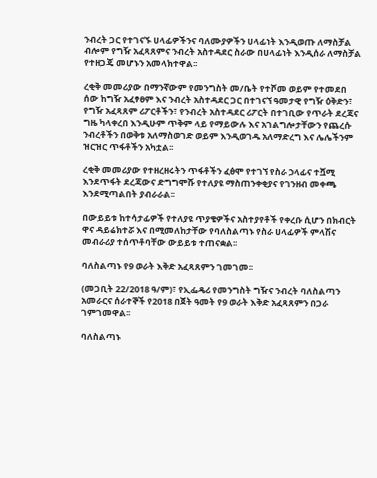ንብረት ጋር የተገናኙ ሀላፊዎችንና ባለሙያዎችን ሀላፊነት እንዲወጡ ለማስቻል ብሎም የግዥ አፈጻጸምና ንብረት አስተዳደር ስራው በሀላፊነት እንዲሰራ ለማስቻል የተዘጋጄ መሆኑን አመላክተዋል፡፡

ረቂቅ መመሪያው በማንኛውም የመንግስት መ/ቤት የተሾመ ወይም የተመደበ ሰው ከግዥ አፈፃፀም እና ንብረት አስተዳደር ጋር በተገናኘ ዓመታዊ የግዥ ዕቅድን፣ የግዥ አፈጻጸም ሪፖርቶችን፣ የንብረት አስተዳደር ሪፖርት በተገቢው የጥራት ደረጃና ግዜ ካላቀረበ እንዲሁም ጥቅም ላይ የማይውሉ እና አገልግሎታቸውን የጨረሱ ንብረቶችን በወቅቱ አለማስወገድ ወይም እንዲወገዱ አለማድረግ እና ሌሌችንም ዝርዝር ጥፋቶችን አካቷል፡፡

ረቂቅ መመሪያው የተዘረዘሩትን ጥፋቶችን ፈፅሞ የተገኘ የስራ ኃላፊና ተሿሚ እንደጥፋት ደረጃውና ድግግሞሹ የተለያዩ ማስጠንቀቂያና የገንዘብ መቀጫ እንደሚጣልበት ያብራራል፡፡

በውይይቱ ከተሳታፊዎች የተለያዩ ጥያቄዎችና አስተያየቶች የቀረቡ ሲሆን በክብርት ዋና ዳይሬክተሯ እና በሚመለከታቸው የባለስልጣኑ የስራ ሀላፊዎች ምላሽና መብራሪያ ተሰጥቶባቸው ውይይቱ ተጠናቋል፡፡

ባለስልጣኑ የ9 ወራት እቅድ አፈጻጸምን ገመገመ፡፡

(መጋቢት 22/2018 ዓ/ም)፣ የኢፌዴሪ የመንግስት ግዥና ንብረት ባለስልጣን አመራርና ሰራተኞች የ2018 በጀት ዓመት የ9 ወራት እቅድ አፈጻጸምን በጋራ ገምገመዋል፡፡

ባለስልጣኑ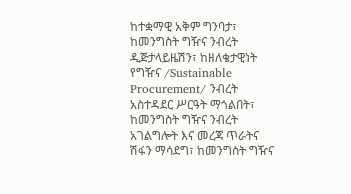ከተቋማዊ አቅም ግንባታ፣ ከመንግስት ግዥና ንብረት ዲጅታላይዜሽን፣ ከዘለቄታዊነት የግዥና /Sustainable Procurement/ ንብረት አስተዳደር ሥርዓት ማጎልበት፣ ከመንግስት ግዥና ንብረት አገልግሎት እና መረጃ ጥራትና ሽፋን ማሳደግ፣ ከመንግስት ግዥና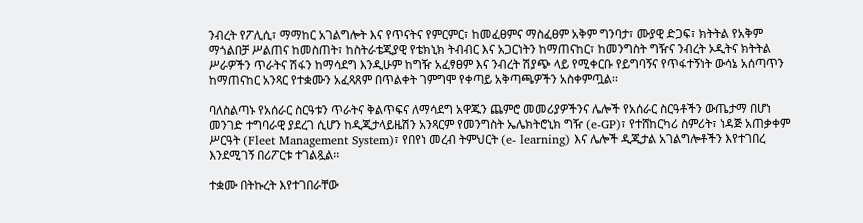ንብረት የፖሊሲ፣ ማማከር አገልግሎት እና የጥናትና የምርምር፣ ከመፈፀምና ማስፈፀም አቅም ግንባታ፣ ሙያዊ ድጋፍ፣ ክትትል የአቅም ማጎልበቻ ሥልጠና ከመስጠት፣ ከስትራቴጂያዊ የቴክኒክ ትብብር እና አጋርነትን ከማጠናከር፣ ከመንግስት ግዥና ንብረት ኦዲትና ክትትል ሥራዎችን ጥራትና ሽፋን ከማሳደግ እንዲሁም ከግዥ አፈፃፀም እና ንብረት ሽያጭ ላይ የሚቀርቡ የይግባኝና የጥፋተኝነት ውሳኔ አሰጣጥን ከማጠናከር አንጻር የተቋሙን አፈጻጸም በጥልቀት ገምግሞ የቀጣይ አቅጣጫዎችን አስቀምጧል፡፡

ባለስልጣኑ የአሰራር ስርዓቱን ጥራትና ቅልጥፍና ለማሳደግ አዋጁን ጨምሮ መመሪያዎችንና ሌሎች የአሰራር ስርዓቶችን ውጤታማ በሆነ መንገድ ተግባራዊ ያደረገ ሲሆን ከዲጂታላይዜሽን አንጻርም የመንግስት ኤሌክትሮኒክ ግዥ (e-GP)፣ የተሸከርካሪ ስምሪት፣ ነዳጅ አጠቃቀም ሥርዓት (Fleet Management System)፣ የበየነ መረብ ትምህርት (e- learning) እና ሌሎች ዲጂታል አገልግሎቶችን እየተገበረ እንደሚገኝ በሪፖርቱ ተገልጿል፡፡

ተቋሙ በትኩረት እየተገበራቸው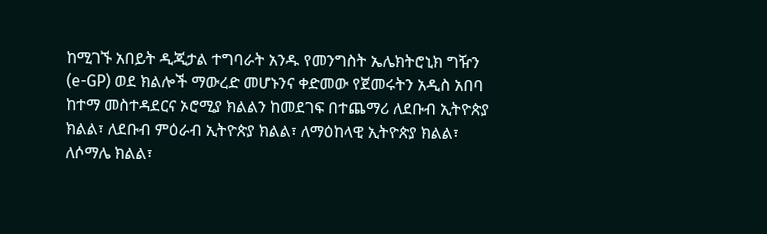ከሚገኙ አበይት ዲጂታል ተግባራት አንዱ የመንግስት ኤሌክትሮኒክ ግዥን (e-GP) ወደ ክልሎች ማውረድ መሆኑንና ቀድመው የጀመሩትን አዲስ አበባ ከተማ መስተዳደርና ኦሮሚያ ክልልን ከመደገፍ በተጨማሪ ለደቡብ ኢትዮጵያ ክልል፣ ለደቡብ ምዕራብ ኢትዮጵያ ክልል፣ ለማዕከላዊ ኢትዮጵያ ክልል፣ ለሶማሌ ክልል፣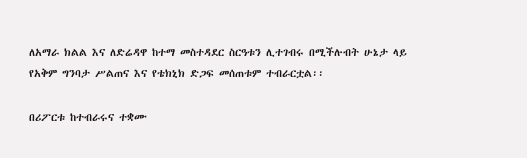ለአማራ ክልል እና ለድሬዳዋ ከተማ መስተዳደር ስርዓቱን ሊተገብሩ በሚችሉብት ሁኔታ ላይ የአቅም ግንባታ ሥልጠና እና የቴክኒክ ድጋፍ መሰጠቱም ተብራርቷል፡፡

በሪፖርቱ ከተብራሩና ተቋሙ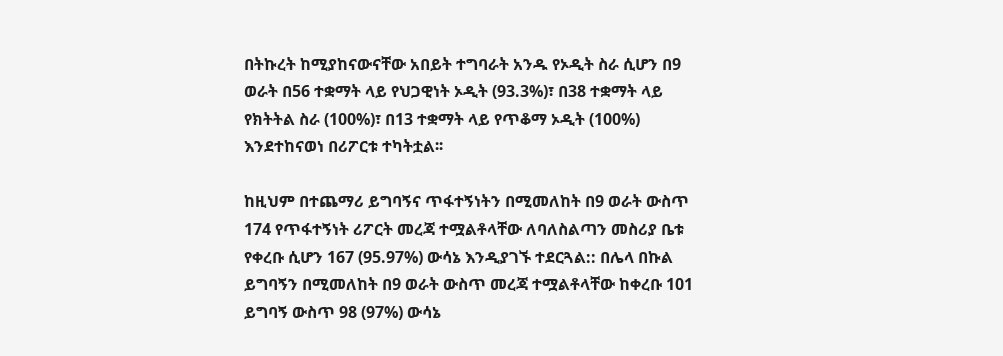በትኩረት ከሚያከናውናቸው አበይት ተግባራት አንዱ የኦዲት ስራ ሲሆን በ9 ወራት በ56 ተቋማት ላይ የህጋዊነት ኦዲት (93.3%)፣ በ38 ተቋማት ላይ የክትትል ስራ (100%)፣ በ13 ተቋማት ላይ የጥቆማ ኦዲት (100%) እንደተከናወነ በሪፖርቱ ተካትቷል፡፡

ከዚህም በተጨማሪ ይግባኝና ጥፋተኝነትን በሚመለከት በ9 ወራት ውስጥ 174 የጥፋተኝነት ሪፖርት መረጃ ተሟልቶላቸው ለባለስልጣን መስሪያ ቤቱ የቀረቡ ሲሆን 167 (95.97%) ውሳኔ እንዲያገኙ ተደርጓል:: በሌላ በኩል ይግባኝን በሚመለከት በ9 ወራት ውስጥ መረጃ ተሟልቶላቸው ከቀረቡ 101 ይግባኝ ውስጥ 98 (97%) ውሳኔ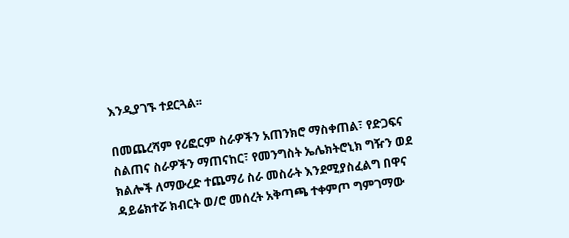እንዲያገኙ ተደርጓል፡፡

በመጨረሻም የሪፎርም ስራዎችን አጠንክሮ ማስቀጠል፣ የድጋፍና ስልጠና ስራዎችን ማጠናከር፣ የመንግስት ኤሌክትሮኒክ ግዥን ወደ ክልሎች ለማውረድ ተጨማሪ ስራ መስራት እንደሚያስፈልግ በዋና ዳይሬክተሯ ክብርት ወ/ሮ መሰረት አቅጣጫ ተቀምጦ ግምገማው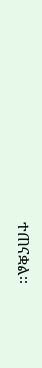ተጠናቋል፡፡